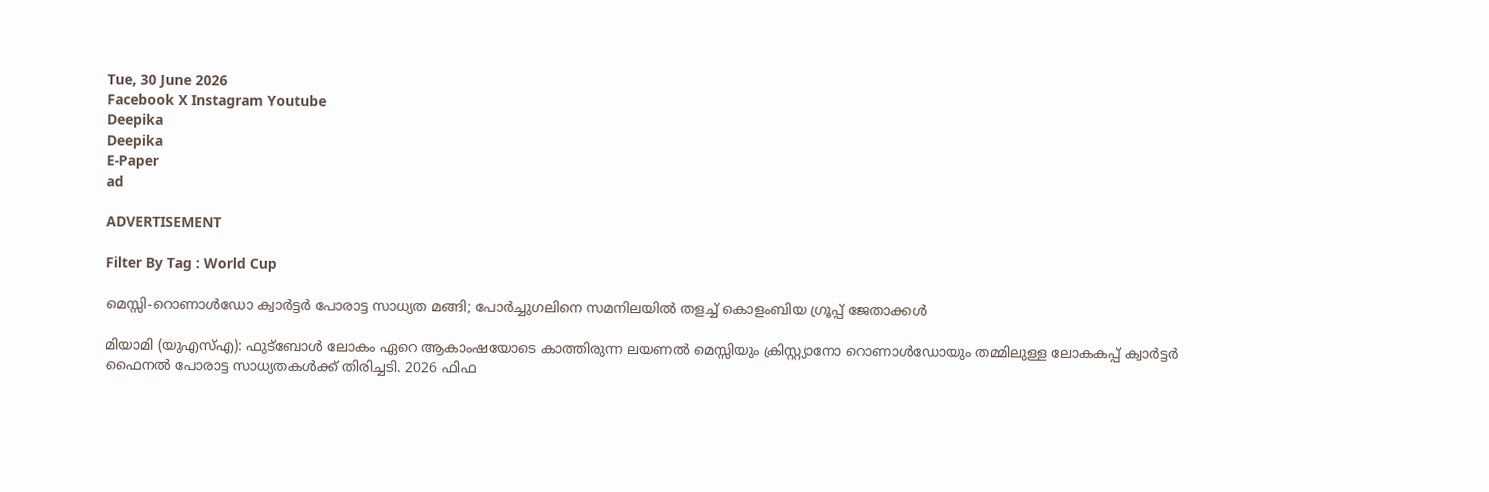Tue, 30 June 2026
Facebook X Instagram Youtube
Deepika
Deepika
E-Paper
ad

ADVERTISEMENT

Filter By Tag : World Cup

മെസ്സി-റൊണാൾഡോ ക്വാർട്ടർ പോരാട്ട സാധ്യത മങ്ങി; പോർച്ചുഗലിനെ സമനിലയിൽ തളച്ച് കൊളംബിയ ഗ്രൂപ്പ് ജേതാക്കൾ

മിയാമി (യുഎസ്എ): ഫുട്ബോൾ ലോകം ഏറെ ആകാംഷയോടെ കാത്തിരുന്ന ലയണൽ മെസ്സിയും ക്രിസ്റ്റ്യാനോ റൊണാൾഡോയും തമ്മിലുള്ള ലോകകപ്പ് ക്വാർട്ടർ ഫൈനൽ പോരാട്ട സാധ്യതകൾക്ക് തിരിച്ചടി. 2026 ഫിഫ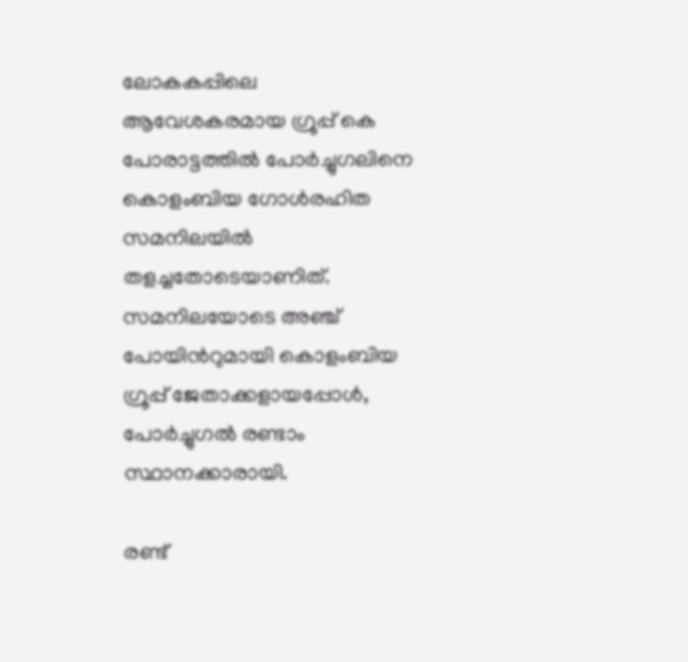ലോകകപ്പിലെ ആവേശകരമായ ഗ്രൂപ്പ് കെ പോരാട്ടത്തിൽ പോർച്ചുഗലിനെ കൊളംബിയ ഗോൾരഹിത സമനിലയിൽ തളച്ചതോടെയാണിത്. സമനിലയോടെ അഞ്ച് പോയിന്‍റുമായി കൊളംബിയ ഗ്രൂപ്പ് ജേതാക്കളായപ്പോൾ, പോർച്ചുഗൽ രണ്ടാം സ്ഥാനക്കാരായി.

രണ്ട്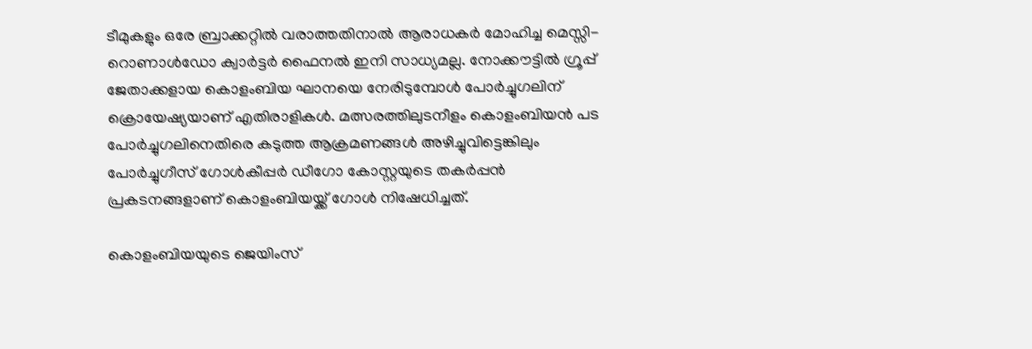ടീമുകളും ഒരേ ബ്രാക്കറ്റിൽ വരാത്തതിനാൽ ആരാധകർ മോഹിച്ച മെസ്സി-റൊണാൾഡോ ക്വാർട്ടർ ഫൈനൽ ഇനി സാധ്യമല്ല. നോക്കൗട്ടിൽ ഗ്രൂപ്പ് ജേതാക്കളായ കൊളംബിയ ഘാനയെ നേരിടുമ്പോൾ പോർച്ചുഗലിന് ക്രൊയേഷ്യയാണ് എതിരാളികൾ. മത്സരത്തിലുടനീളം കൊളംബിയൻ പട പോർച്ചുഗലിനെതിരെ കടുത്ത ആക്രമണങ്ങൾ അഴിച്ചുവിട്ടെങ്കിലും പോർച്ചുഗീസ് ഗോൾകീപ്പർ ഡീഗോ കോസ്റ്റയുടെ തകർപ്പൻ പ്രകടനങ്ങളാണ് കൊളംബിയയ്ക്ക് ഗോൾ നിഷേധിച്ചത്.

കൊളംബിയയുടെ ജെയിംസ്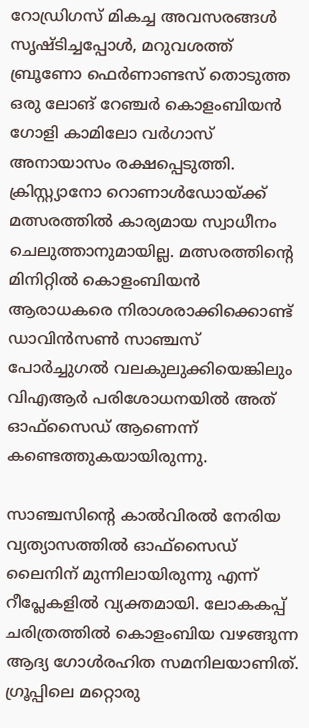റോഡ്രിഗസ് മികച്ച അവസരങ്ങൾ സൃഷ്ടിച്ചപ്പോൾ, മറുവശത്ത് ബ്രൂണോ ഫെർണാണ്ടസ് തൊടുത്ത ഒരു ലോങ് റേഞ്ചർ കൊളംബിയൻ ഗോളി കാമിലോ വർഗാസ് അനായാസം രക്ഷപ്പെടുത്തി. ക്രിസ്റ്റ്യാനോ റൊണാൾഡോയ്ക്ക് മത്സരത്തിൽ കാര്യമായ സ്വാധീനം ചെലുത്താനുമായില്ല. മത്സരത്തിന്‍റെ മിനിറ്റിൽ കൊളംബിയൻ ആരാധകരെ നിരാശരാക്കിക്കൊണ്ട് ഡാവിൻസൺ സാഞ്ചസ് പോർച്ചുഗൽ വലകുലുക്കിയെങ്കിലും വിഎആർ പരിശോധനയിൽ അത് ഓഫ്‌സൈഡ് ആണെന്ന് കണ്ടെത്തുകയായിരുന്നു.

സാഞ്ചസിന്‍റെ കാൽവിരൽ നേരിയ വ്യത്യാസത്തിൽ ഓഫ്‌സൈഡ് ലൈനിന് മുന്നിലായിരുന്നു എന്ന് റീപ്ലേകളിൽ വ്യക്തമായി. ലോകകപ്പ് ചരിത്രത്തിൽ കൊളംബിയ വഴങ്ങുന്ന ആദ്യ ഗോൾരഹിത സമനിലയാണിത്. ഗ്രൂപ്പിലെ മറ്റൊരു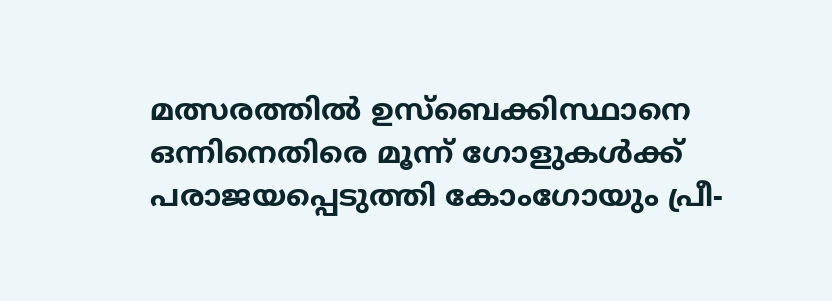മത്സരത്തിൽ ഉസ്ബെക്കിസ്ഥാനെ ഒന്നിനെതിരെ മൂന്ന് ഗോളുകൾക്ക് പരാജയപ്പെടുത്തി കോംഗോയും പ്രീ-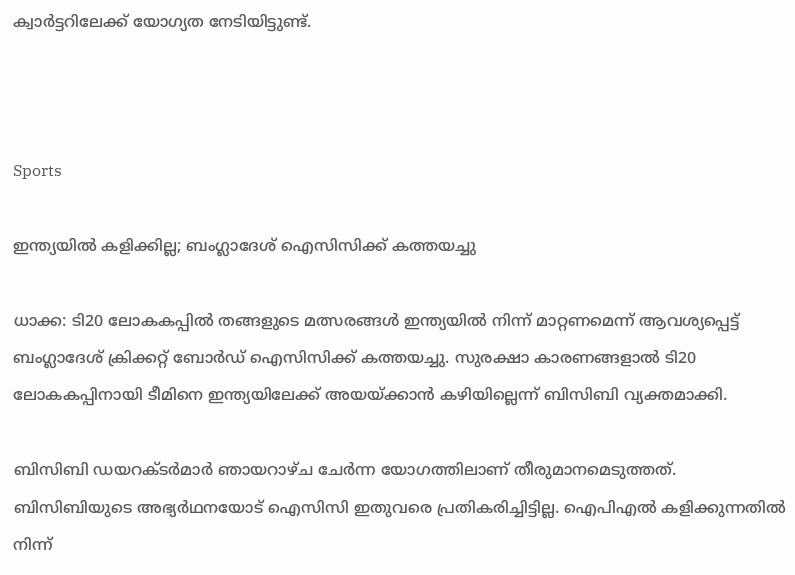ക്വാർട്ടറിലേക്ക് യോഗ്യത നേടിയിട്ടുണ്ട്.



Sports

ഇന്ത്യയില്‍ കളിക്കില്ല; ബംഗ്ലാദേശ് ഐസിസിക്ക് കത്തയച്ചു

ധാക്ക: ടി20 ലോകകപ്പില്‍ തങ്ങളുടെ മത്സരങ്ങള്‍ ഇന്ത്യയില്‍ നിന്ന് മാറ്റണമെന്ന് ആവശ്യപ്പെട്ട് ബംഗ്ലാദേശ് ക്രിക്കറ്റ് ബോര്‍ഡ് ഐസിസിക്ക് കത്തയച്ചു. സുരക്ഷാ കാരണങ്ങളാല്‍ ടി20 ലോകകപ്പിനായി ടീമിനെ ഇന്ത്യയിലേക്ക് അയയ്ക്കാന്‍ കഴിയില്ലെന്ന് ബിസിബി വ്യക്തമാക്കി.

ബിസിബി ഡയറക്ടര്‍മാര്‍ ഞായറാഴ്ച ചേർന്ന യോഗത്തിലാണ് തീരുമാനമെടുത്തത്. ബിസിബിയുടെ അഭ്യര്‍ഥനയോട് ഐസിസി ഇതുവരെ പ്രതികരിച്ചിട്ടില്ല. ഐപിഎല്‍ കളിക്കുന്നതില്‍ നിന്ന്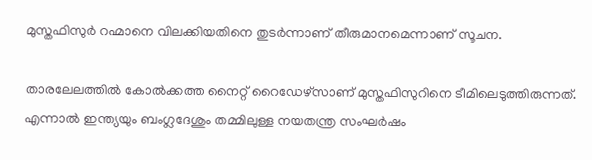മുസ്തഫിസുര്‍ റഹ്മാനെ വിലക്കിയതിനെ തുടര്‍ന്നാണ് തീരുമാനമെന്നാണ് സൂചന.

താരലേലത്തില്‍ കോല്‍ക്കത്ത നൈറ്റ് റൈഡേഴ്സാണ് മുസ്തഫിസുറിനെ ടീമിലെടുത്തിരുന്നത്. എന്നാല്‍ ഇന്ത്യയും ബംഗ്ലദേശും തമ്മിലുള്ള നയതന്ത്ര സംഘര്‍ഷം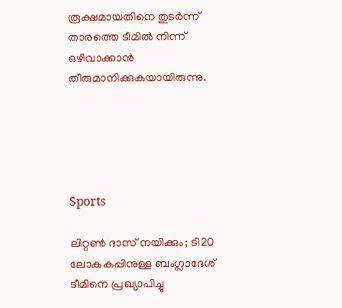രൂക്ഷമായതിനെ തുടര്‍ന്ന് താരത്തെ ടീമില്‍ നിന്ന് ഒഴിവാക്കാൻ തീരുമാനിക്കുകയായിരുന്നു.





Sports

ലിറ്റണ്‍ ദാസ് നയിക്കും; ടി20 ലോകകപ്പിനുള്ള ബംഗ്ലാദേശ് ടീമിനെ പ്രഖ്യാപിച്ചു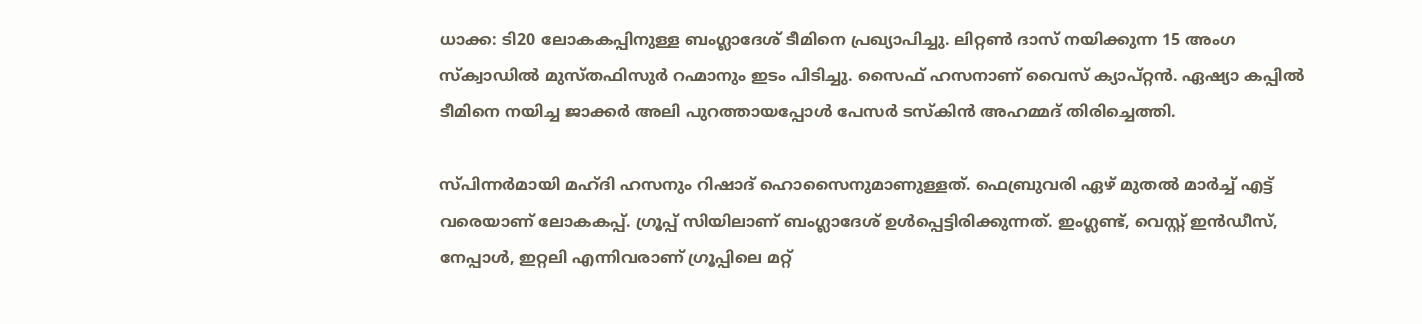ധാക്ക: ടി20 ലോകകപ്പിനുള്ള ബംഗ്ലാദേശ് ടീമിനെ പ്രഖ്യാപിച്ചു. ലിറ്റണ്‍ ദാസ് നയിക്കുന്ന 15 അംഗ സ്‌ക്വാഡില്‍ മുസ്തഫിസുര്‍ റഹ്മാനും ഇടം പിടിച്ചു. സൈഫ് ഹസനാണ് വൈസ് ക്യാപ്റ്റന്‍. ഏഷ്യാ കപ്പില്‍ ടീമിനെ നയിച്ച ജാക്കര്‍ അലി പുറത്തായപ്പോള്‍ പേസര്‍ ടസ്‌കിന്‍ അഹമ്മദ് തിരിച്ചെത്തി.

സ്പിന്നര്‍മായി മഹ്ദി ഹസനും റിഷാദ് ഹൊസൈനുമാണുള്ളത്. ഫെബ്രുവരി ഏഴ് മുതല്‍ മാര്‍ച്ച് എട്ട് വരെയാണ് ലോകകപ്പ്. ഗ്രൂപ്പ് സിയിലാണ് ബംഗ്ലാദേശ് ഉള്‍പ്പെട്ടിരിക്കുന്നത്. ഇംഗ്ലണ്ട്, വെസ്റ്റ് ഇന്‍ഡീസ്, നേപ്പാള്‍, ഇറ്റലി എന്നിവരാണ് ഗ്രൂപ്പിലെ മറ്റ്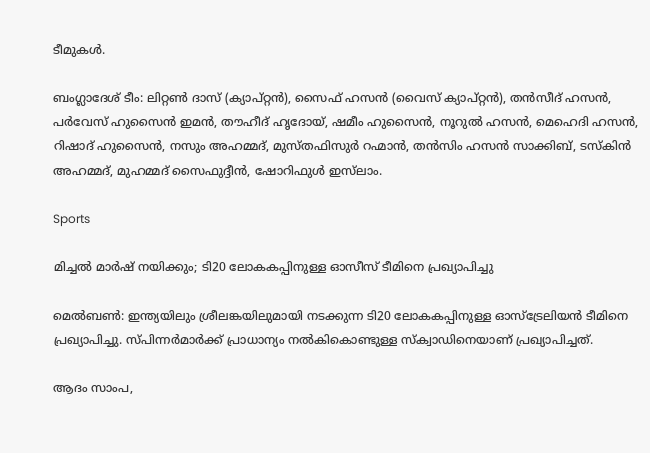ടീമുകള്‍.

ബംഗ്ലാദേശ് ടീം: ലിറ്റൺ ദാസ് (ക്യാപ്റ്റൻ), സൈഫ് ഹസൻ (വൈസ് ക്യാപ്റ്റന്‍), തൻസീദ് ഹസൻ, പർവേസ് ഹുസൈൻ ഇമൻ, തൗഹീദ് ഹൃദോയ്, ഷമീം ഹുസൈൻ, നൂറുൽ ഹസൻ, മെഹെദി ഹസൻ, റിഷാദ് ഹുസൈൻ, നസും അഹമ്മദ്, മുസ്തഫിസുർ റഹ്മാൻ, തൻസിം ഹസൻ സാക്കിബ്, ടസ്കിൻ അഹമ്മദ്, മുഹമ്മദ് സൈഫുദ്ദീൻ, ഷോറിഫുൾ ഇസ്‌ലാം.

Sports

മിച്ചൽ മാർഷ് നയിക്കും; ടി20 ലോകകപ്പിനുള്ള ഓസീസ് ടീമിനെ പ്രഖ്യാപിച്ചു

മെല്‍ബണ്‍: ഇന്ത്യയിലും ശ്രീലങ്കയിലുമായി നടക്കുന്ന ടി20 ലോകകപ്പിനുള്ള ഓസ്ട്രേലിയൻ ടീമിനെ പ്രഖ്യാപിച്ചു. സ്പ‌ിന്നർമാർക്ക് പ്രാധാന്യം നൽകികൊണ്ടുള്ള സ്ക്വാഡിനെയാണ് പ്രഖ്യാപിച്ചത്.

ആദം സാംപ,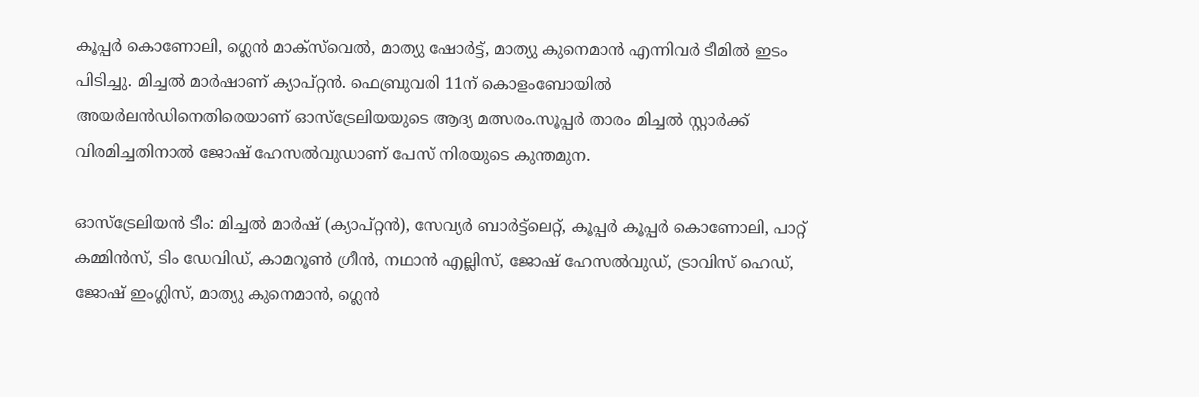കൂപ്പർ കൊണോലി, ഗ്ലെൻ മാക്‌സ്‌വെൽ, മാത്യു ഷോർട്ട്, മാത്യു കുനെമാൻ എന്നിവർ ടീമിൽ ഇടം പിടിച്ചു. മിച്ചൽ മാർഷാണ് ക്യാപ്റ്റൻ. ഫെബ്രുവരി 11ന് കൊളംബോയിൽ അയർലൻഡിനെതിരെയാണ് ഓസ്ട്രേലിയയുടെ ആദ്യ മത്സരം.സൂപ്പർ താരം മിച്ചൽ സ്റ്റാർക്ക് വിരമിച്ചതിനാൽ ജോഷ് ഹേസൽവുഡാണ് പേസ് നിരയുടെ കുന്തമുന.

ഓസ്ട്രേലിയന്‍ ടീം: മിച്ചല്‍ മാര്‍ഷ് (ക്യാപ്റ്റന്‍), സേവ്യര്‍ ബാര്‍ട്ട്‌ലെറ്റ്, കൂപ്പര്‍ കൂപ്പര്‍ കൊണോലി, പാറ്റ് കമ്മിന്‍സ്, ടിം ഡേവിഡ്, കാമറൂണ്‍ ഗ്രീന്‍, നഥാന്‍ എല്ലിസ്, ജോഷ് ഹേസല്‍വുഡ്, ട്രാവിസ് ഹെഡ്, ജോഷ് ഇംഗ്ലിസ്, മാത്യു കുനെമാന്‍, ഗ്ലെന്‍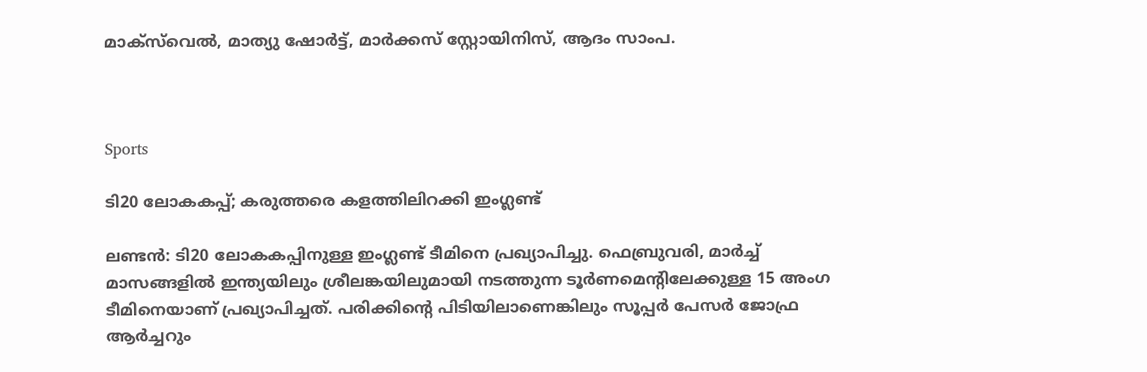മാക്‌സ്‌വെൽ, മാത്യു ഷോര്‍ട്ട്, മാര്‍ക്കസ് സ്റ്റോയിനിസ്, ആദം സാംപ.



Sports

ടി20 ലോകകപ്പ്; കരുത്തരെ കളത്തിലിറക്കി ഇംഗ്ലണ്ട്

ലണ്ടന്‍: ടി20 ലോകകപ്പിനുള്ള ഇംഗ്ലണ്ട് ‌ടീമിനെ പ്രഖ്യാപിച്ചു. ഫെബ്രുവരി, മാര്‍ച്ച് മാസങ്ങളില്‍ ഇന്ത്യയിലും ശ്രീലങ്കയിലുമായി നടത്തുന്ന ടൂര്‍ണമെന്‍റിലേക്കുള്ള 15 അംഗ ടീമിനെയാണ് പ്രഖ്യാപിച്ചത്. പരിക്കിന്‍റെ പിടിയിലാണെങ്കിലും സൂപ്പർ പേസർ ജോഫ്ര ആർച്ചറും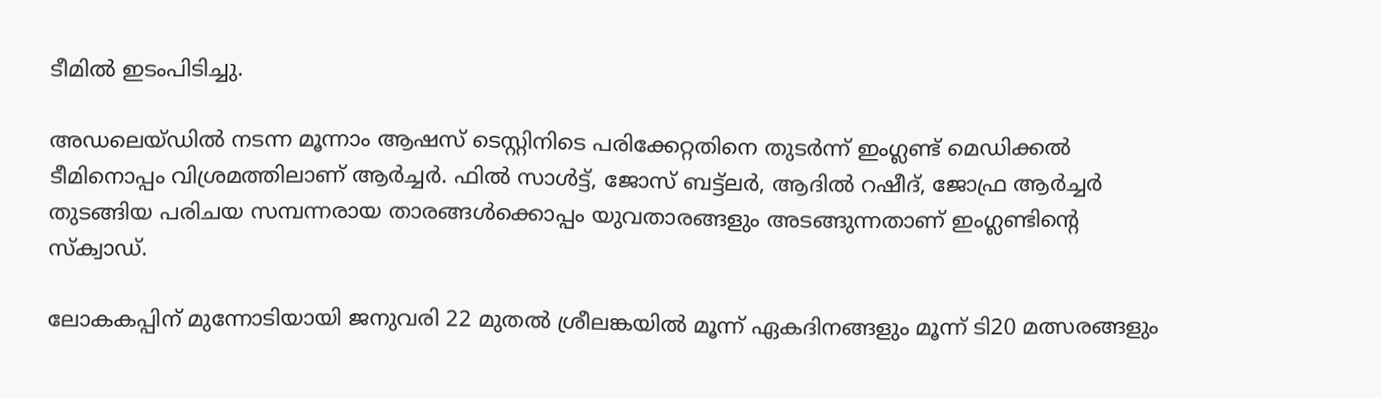ടീമിൽ ഇടംപിടിച്ചു.

അഡലെയ്ഡില്‍ നടന്ന മൂന്നാം ആഷസ് ടെസ്റ്റിനിടെ പരിക്കേറ്റതിനെ തുടര്‍ന്ന് ഇംഗ്ലണ്ട് മെഡിക്കല്‍ ടീമിനൊപ്പം വിശ്രമത്തിലാണ് ആര്‍ച്ചര്‍. ഫില്‍ സാള്‍ട്ട്, ജോസ് ബട്ട്ലര്‍, ആദില്‍ റഷീദ്, ജോഫ്ര ആര്‍ച്ചർ തുടങ്ങിയ പരിചയ സമ്പന്നരായ താരങ്ങള്‍ക്കൊപ്പം യുവതാരങ്ങളും അടങ്ങുന്നതാണ് ഇംഗ്ലണ്ടിന്‍റെ സ്‌ക്വാഡ്.

ലോകകപ്പിന് മുന്നോടിയായി ജനുവരി 22 മുതൽ ശ്രീലങ്കയിൽ മൂന്ന് ഏകദിനങ്ങളും മൂന്ന് ടി20 മത്സരങ്ങളും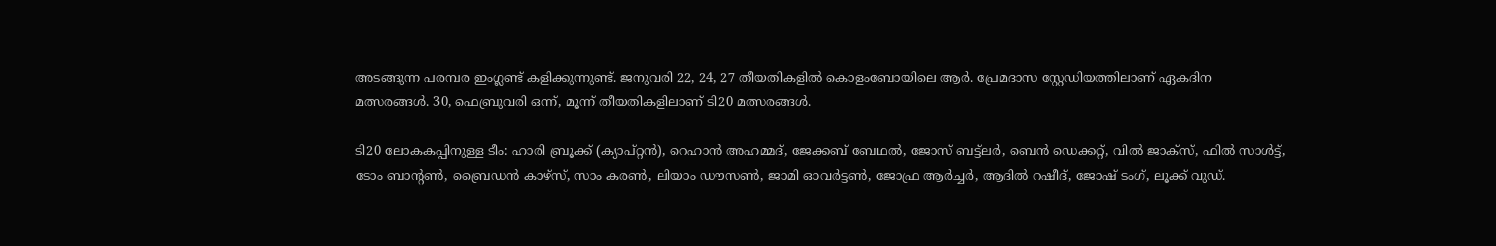അടങ്ങുന്ന പരമ്പര ഇംഗ്ലണ്ട് കളിക്കുന്നുണ്ട്. ജനുവരി 22, 24, 27 തീയതികളില്‍ കൊളംബോയിലെ ആര്‍. പ്രേമദാസ സ്റ്റേഡിയത്തിലാണ് ഏകദിന മത്സരങ്ങള്‍. 30, ഫെബ്രുവരി ഒന്ന്, മൂന്ന് തീയതികളിലാണ് ടി20 മത്സരങ്ങള്‍.

ടി20 ലോകകപ്പിനുള്ള ടീം: ഹാരി ബ്രൂക്ക് (ക്യാപ്റ്റന്‍), റെഹാന്‍ അഹമ്മദ്, ജേക്കബ് ബേഥല്‍, ജോസ് ബട്ട്ലര്‍, ബെന്‍ ഡെക്കറ്റ്, വില്‍ ജാക്‌സ്, ഫില്‍ സാള്‍ട്ട്, ടോം ബാന്‍റണ്‍, ബ്രൈഡന്‍ കാഴ്‌സ്, സാം കരണ്‍, ലിയാം ഡൗസണ്‍, ജാമി ഓവര്‍ട്ടണ്‍, ജോഫ്ര ആര്‍ച്ചര്‍, ആദില്‍ റഷീദ്, ജോഷ് ടംഗ്, ലൂക്ക് വുഡ്.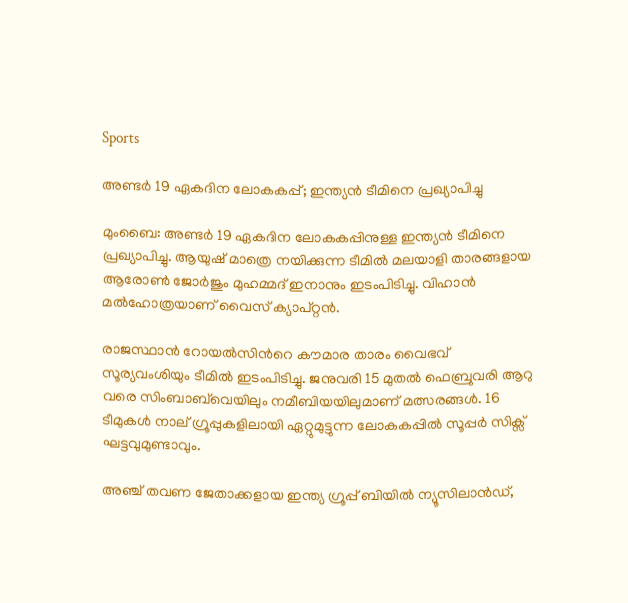Sports

അണ്ടര്‍ 19 ഏകദിന ലോകകപ്പ്; ഇന്ത്യൻ ടീമിനെ പ്രഖ്യാപിച്ചു

മുംബൈ: അണ്ടർ 19 ഏകദിന ലോകകപ്പിനുള്ള ഇന്ത്യൻ ടീമിനെ പ്രഖ്യാപിച്ചു. ആയുഷ് മാത്രെ നയിക്കുന്ന ടീമിൽ മലയാളി താരങ്ങളായ ആരോൺ ജോർജും മുഹമ്മദ് ഇനാനും ഇടംപിടിച്ചു. വിഹാൻ മൽഹോത്രയാണ് വൈസ് ക്യാപ്റ്റൻ.

രാജസ്ഥാൻ റോയൽസിന്‍റെ കൗമാര താരം വൈഭവ് സൂര്യവംശിയും ടീമിൽ ഇടംപിടിച്ചു. ജനുവരി 15 മുതൽ ഫെബ്രുവരി ആറു വരെ സിംബാബ്‌വെയിലും നമീബിയയിലുമാണ് മത്സരങ്ങൾ. 16 ടീമുകൾ നാല് ഗ്രൂപ്പുകളിലായി ഏറ്റുമുട്ടുന്ന ലോകകപ്പിൽ സൂപ്പർ സിക്സ് ഘട്ടവുമുണ്ടാവും.

അഞ്ച് തവണ ജേതാക്കളായ ഇന്ത്യ ഗ്രൂപ്പ് ബിയിൽ ന്യൂസിലാൻഡ്,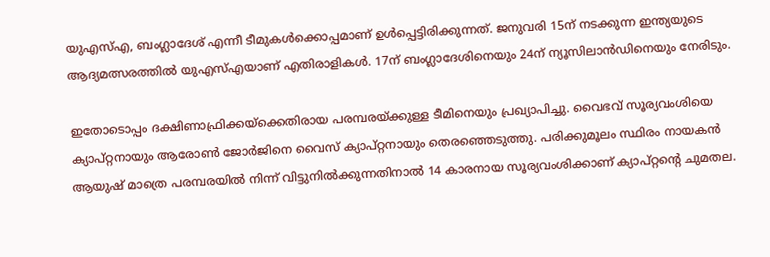യുഎസ്എ, ബംഗ്ലാദേശ് എന്നീ ടീമുകൾക്കൊപ്പമാണ് ഉൾപ്പെട്ടിരിക്കുന്നത്. ജനുവരി 15ന് നടക്കുന്ന ഇന്ത്യയുടെ ആദ്യമത്സരത്തിൽ യുഎസ്എയാണ് എതിരാളികൾ. 17ന് ബംഗ്ലാദേശിനെയും 24ന് ന്യൂസിലാൻഡിനെയും നേരിടും.

ഇതോടൊപ്പം ദക്ഷിണാഫ്രിക്കയ്‌ക്കെതിരായ പരമ്പരയ്ക്കുള്ള ടീമിനെയും പ്രഖ്യാപിച്ചു. വൈഭവ് സൂര്യവംശിയെ ക്യാപ്റ്റനായും ആരോൺ ജോർജിനെ വൈസ് ക്യാപ്റ്റനായും തെരഞ്ഞെടുത്തു. പരിക്കുമൂലം സ്ഥിരം നായകൻ ആയുഷ് മാത്രെ പരമ്പരയിൽ നിന്ന് വിട്ടുനിൽക്കുന്നതിനാൽ 14 കാരനായ സൂര്യവംശിക്കാണ് ക്യാപ്റ്റന്‍റെ ചുമതല.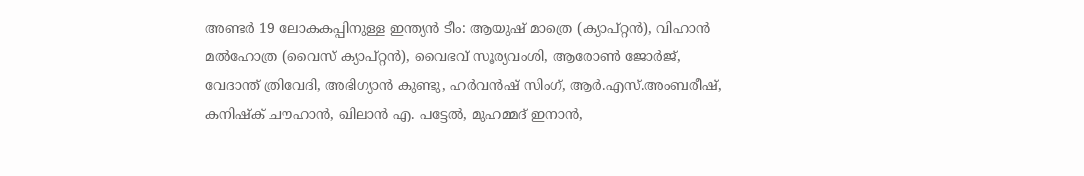അണ്ടർ 19 ലോകകപ്പിനുള്ള ഇന്ത്യൻ ടീം: ആയുഷ് മാത്രെ (ക്യാപ്റ്റൻ), വിഹാൻ മൽഹോത്ര (വൈസ് ക്യാപ്റ്റൻ), വൈഭവ് സൂര്യവംശി, ആരോൺ ജോർജ്, വേദാന്ത് ത്രിവേദി, അഭിഗ്യാൻ കുണ്ടു, ഹർവൻഷ് സിംഗ്, ആർ.എസ്.അംബരീഷ്, കനിഷ്ക് ചൗഹാൻ, ഖിലാൻ എ. പട്ടേൽ, മുഹമ്മദ് ഇനാൻ,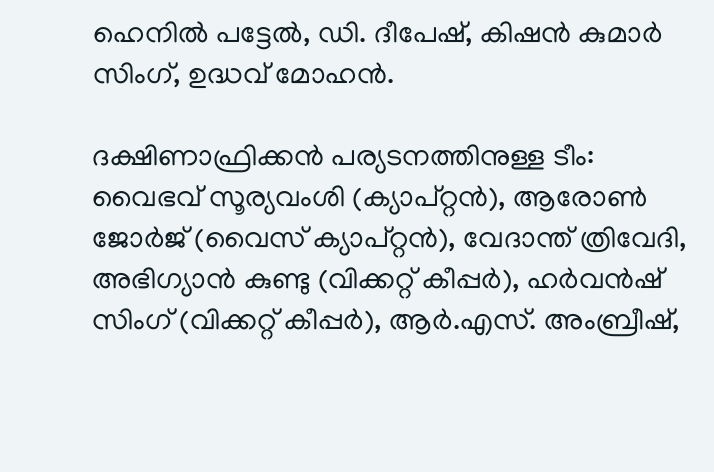ഹെനിൽ പട്ടേൽ, ഡി. ദീപേഷ്, കിഷൻ കുമാർ സിംഗ്, ഉദ്ധവ് മോഹൻ.

ദക്ഷിണാഫ്രിക്കൻ പര്യടനത്തിനുള്ള ടീം: വൈഭവ് സൂര്യവംശി (ക്യാപ്റ്റൻ), ആരോൺ ജോർജ് (വൈസ് ക്യാപ്റ്റൻ), വേദാന്ത് ത്രിവേദി, അഭിഗ്യാൻ കുണ്ടു (വിക്കറ്റ് കീപ്പർ), ഹർവൻഷ് സിംഗ് (വിക്കറ്റ് കീപ്പർ), ആർ.എസ്. അംബ്രീഷ്,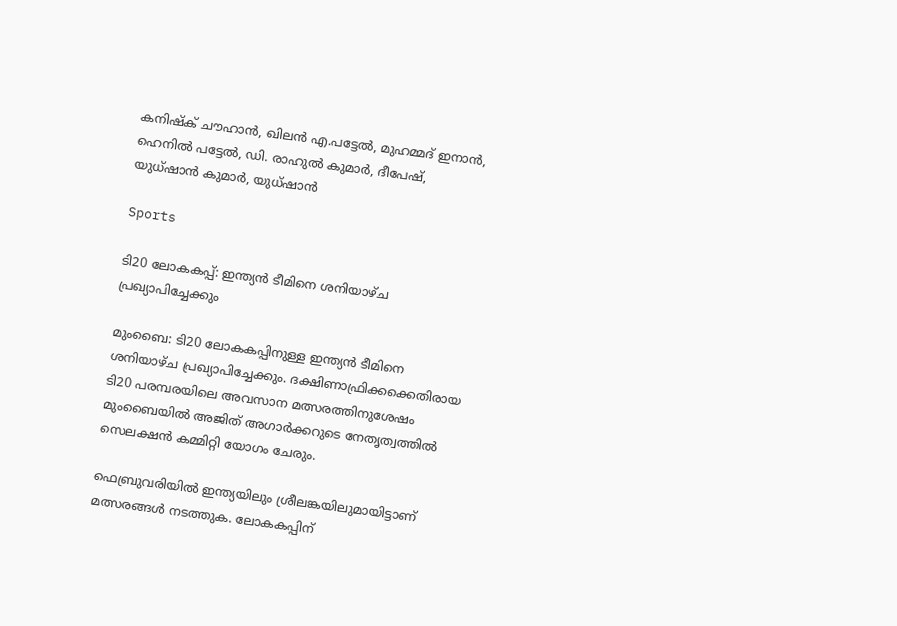കനിഷ്ക് ചൗഹാൻ, ഖിലൻ എ.പട്ടേൽ, മുഹമ്മദ് ഇനാൻ, ഹെനിൽ പട്ടേൽ, ഡി. രാഹുൽ കുമാർ, ദീപേഷ്, യുധ്‌ഷാൻ കുമാർ, യുധ്‌ഷാൻ

Sports

ടി20 ലോകകപ്പ്: ഇന്ത്യൻ ടീമിനെ ശനിയാഴ്ച പ്രഖ്യാപിച്ചേക്കും

മുംബൈ: ടി20 ലോകകപ്പിനുള്ള ഇന്ത്യൻ ടീമിനെ ശനിയാഴ്ച പ്രഖ്യാപിച്ചേക്കും. ദക്ഷിണാഫ്രിക്കക്കെതിരായ ടി20 പരമ്പരയിലെ അവസാന മത്സരത്തിനുശേഷം മുംബൈയില്‍ അജിത് അഗാര്‍ക്കറുടെ നേതൃത്വത്തിൽ സെലക്ഷന്‍ കമ്മിറ്റി യോഗം ചേരും.

ഫെബ്രുവരിയില്‍ ഇന്ത്യയിലും ശ്രീലങ്കയിലുമായിട്ടാണ് മത്സരങ്ങൾ നടത്തുക. ലോകകപ്പിന്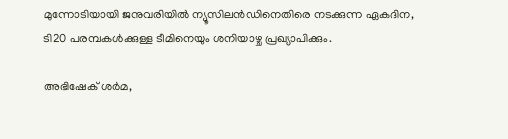മുന്നോടിയായി ജനുവരിയില്‍ ന്യൂസിലന്‍ഡിനെതിരെ നടക്കുന്ന ഏകദിന, ടി20 പരമ്പകള്‍ക്കുള്ള ടീമിനെയും ശനിയാഴ്ച പ്രഖ്യാപിക്കും.

അഭിഷേക് ശര്‍മ,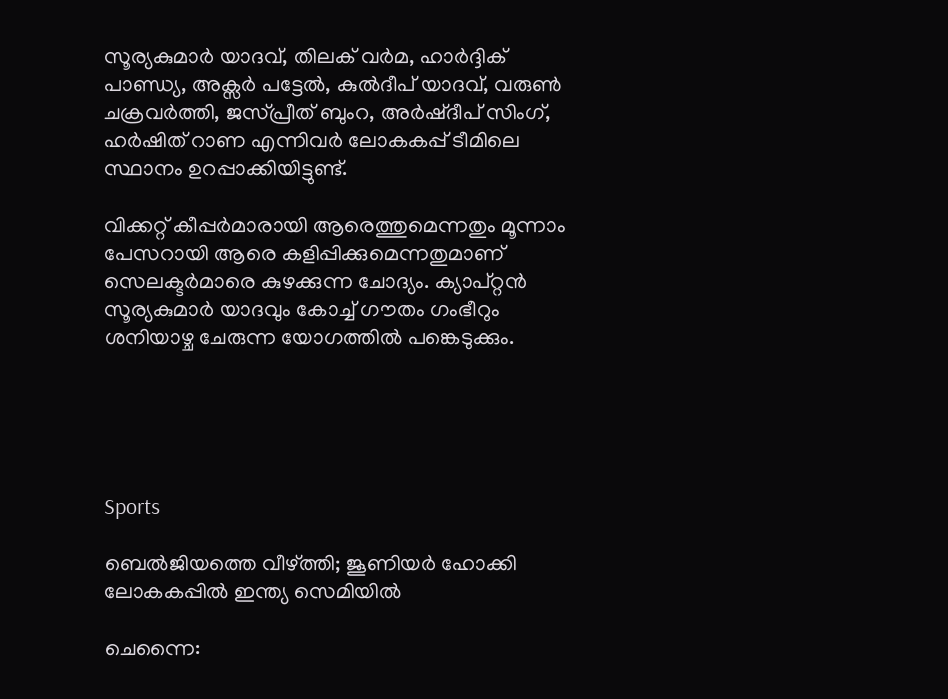സൂര്യകുമാര്‍ യാദവ്, തിലക് വര്‍മ, ഹാര്‍ദ്ദിക് പാണ്ഡ്യ, അക്സര്‍ പട്ടേല്‍, കുല്‍ദീപ് യാദവ്, വരുണ്‍ ചക്രവര്‍ത്തി, ജസ്പ്രീത് ബുംറ, അര്‍ഷ്ദീപ് സിംഗ്, ഹര്‍ഷിത് റാണ എന്നിവര്‍ ലോകകപ്പ് ടീമിലെ സ്ഥാനം ഉറപ്പാക്കിയിട്ടുണ്ട്.

വിക്കറ്റ് കീപ്പര്‍മാരായി ആരെത്തുമെന്നതും മൂന്നാം പേസറായി ആരെ കളിപ്പിക്കുമെന്നതുമാണ് സെലക്ടര്‍മാരെ കുഴക്കുന്ന ചോദ്യം. ക്യാപ്റ്റൻ സൂര്യകുമാര്‍ യാദവും കോച്ച് ഗൗതം ഗംഭീറും ശനിയാഴ്ച ചേരുന്ന യോഗത്തിൽ പങ്കെടുക്കും.





Sports

ബെൽജിയത്തെ വീഴ്ത്തി; ജൂണിയർ ഹോക്കി ലോകകപ്പിൽ ഇന്ത്യ സെമിയിൽ

ചെന്നൈ: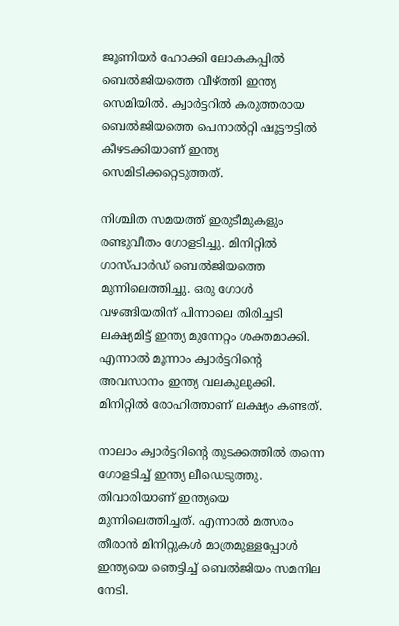ജൂണിയർ ഹോക്കി ലോകകപ്പിൽ ബെൽജിയത്തെ വീഴ്ത്തി ഇന്ത്യ സെമിയിൽ. ക്വാർട്ടറിൽ കരുത്തരായ ബെൽജിയത്തെ പെനാൽറ്റി ഷൂട്ടൗട്ടിൽ കീഴടക്കിയാണ് ഇന്ത്യ സെമിടിക്കറ്റെടുത്തത്.

നിശ്ചിത സമയത്ത് ഇരുടീമുകളും രണ്ടുവീതം ഗോളടിച്ചു. മിനിറ്റിൽ ഗാസ്പാർഡ് ബെൽജിയത്തെ മുന്നിലെത്തിച്ചു. ഒരു ഗോൾ വഴങ്ങിയതിന് പിന്നാലെ തിരിച്ചടി ലക്ഷ്യമിട്ട് ഇന്ത്യ മുന്നേറ്റം ശക്തമാക്കി. എന്നാൽ മൂന്നാം ക്വാർട്ടറിന്‍റെ അവസാനം ഇന്ത്യ വലകുലുക്കി. മിനിറ്റിൽ രോഹിത്താണ് ലക്ഷ്യം കണ്ടത്.

നാലാം ക്വാർട്ടറിന്‍റെ തുടക്കത്തിൽ തന്നെ ഗോളടിച്ച് ഇന്ത്യ ലീഡെടുത്തു. തിവാരിയാണ് ഇന്ത്യയെ മുന്നിലെത്തിച്ചത്. എന്നാൽ മത്സരം തീരാൻ മിനിറ്റുകൾ മാത്രമുള്ളപ്പോൾ ഇന്ത്യയെ ഞെട്ടിച്ച് ബെൽജിയം സമനില നേടി.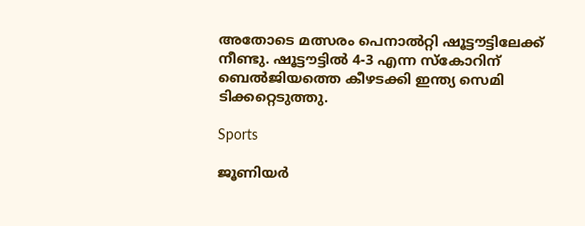അതോടെ മത്സരം പെനാൽറ്റി ഷൂട്ടൗട്ടിലേക്ക് നീണ്ടു. ഷൂട്ടൗട്ടിൽ 4-3 എന്ന സ്കോറിന് ബെൽജിയത്തെ കീഴടക്കി ഇന്ത്യ സെമി ടിക്കറ്റെടുത്തു.

Sports

ജൂണിയർ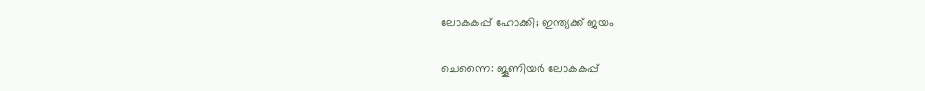ലോകകപ്പ് ഹോക്കി; ഇന്ത്യക്ക് ജയം

ചെന്നൈ: ജൂണിയർ ലോകകപ്പ്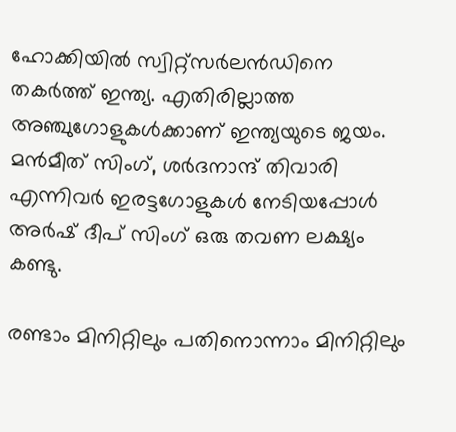ഹോക്കിയിൽ സ്വിറ്റ്സർലൻഡിനെ തകർത്ത് ഇന്ത്യ. എതിരില്ലാത്ത അഞ്ചുഗോളുകൾക്കാണ് ഇന്ത്യയുടെ ജയം. മൻമീത് സിംഗ്, ശർദനാന്ദ് തിവാരി എന്നിവർ ഇരട്ടഗോളുകൾ നേടിയപ്പോൾ അർഷ് ദീപ് സിംഗ് ഒരു തവണ ലക്ഷ്യം കണ്ടു.

രണ്ടാം മിനിറ്റിലും പതിനൊന്നാം മിനിറ്റിലും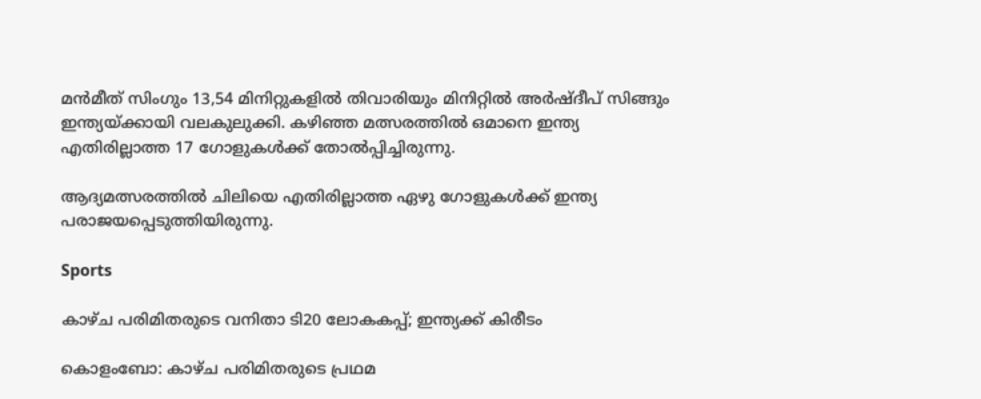മൻമീത് സിംഗും 13,54 മിനിറ്റുകളിൽ തിവാരിയും മിനിറ്റിൽ അർഷ്ദീപ് സിങ്ങും ഇന്ത്യയ്ക്കായി വലകുലുക്കി. കഴിഞ്ഞ മത്സരത്തിൽ ഒമാനെ ഇന്ത്യ എതിരില്ലാത്ത 17 ഗോളുകൾക്ക് തോൽപ്പിച്ചിരുന്നു.

ആദ്യമത്സരത്തിൽ ചിലിയെ എതിരില്ലാത്ത ഏഴു ഗോളുകൾക്ക് ഇന്ത്യ പരാജയപ്പെടുത്തിയിരുന്നു.

Sports

കാഴ്ച പരിമിതരുടെ വനിതാ ടി20 ലോകകപ്പ്; ഇന്ത്യക്ക് കിരീടം

കൊളംബോ: കാഴ്ച പരിമിതരുടെ പ്രഥമ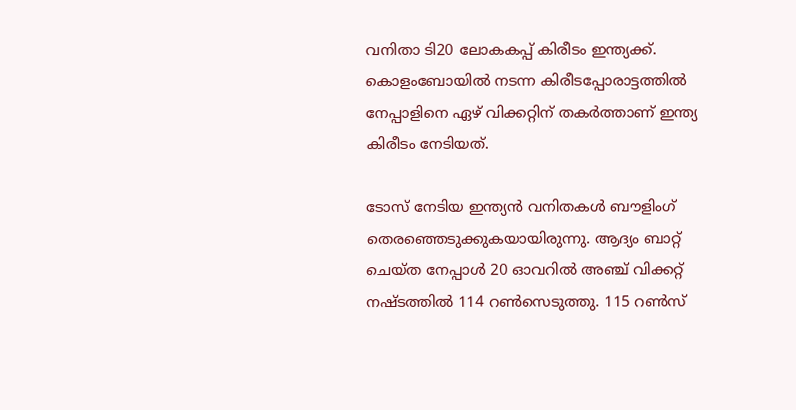വനിതാ ടി20 ലോകകപ്പ് കിരീടം ഇന്ത്യക്ക്. കൊളംബോയില്‍ നടന്ന കിരീടപ്പോരാട്ടത്തില്‍ നേപ്പാളിനെ ഏഴ് വിക്കറ്റിന് തകര്‍ത്താണ് ഇന്ത്യ കിരീടം നേടിയത്.

ടോസ് നേടിയ ഇന്ത്യൻ വനിതകള്‍ ‌ബൗളിംഗ് തെരഞ്ഞെടുക്കുകയായിരുന്നു. ആദ്യം ബാറ്റ് ചെയ്ത നേപ്പാള്‍ 20 ഓവറില്‍ അഞ്ച് വിക്കറ്റ് നഷ്ടത്തില്‍ 114 റണ്‍സെടുത്തു. 115 റൺസ്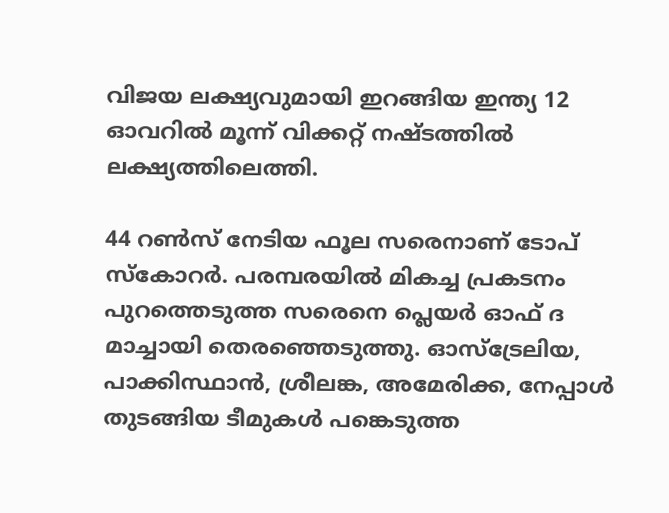വിജയ ലക്ഷ്യവുമായി ഇറങ്ങിയ ഇന്ത്യ 12 ഓവറില്‍ മൂന്ന് വിക്കറ്റ് നഷ്ടത്തില്‍ ലക്ഷ്യത്തിലെത്തി.

44 റൺസ് നേടിയ ഫൂല സരെനാണ് ടോപ് സ്കോറർ. പരമ്പരയിൽ മികച്ച പ്രകടനം പുറത്തെടുത്ത സരെനെ പ്ലെയർ ഓഫ് ദ മാച്ചായി തെരഞ്ഞെടുത്തു. ഓസ്ട്രേലിയ, പാക്കിസ്ഥാന്‍, ശ്രീലങ്ക, അമേരിക്ക, നേപ്പാള്‍ തുടങ്ങിയ ടീമുകള്‍ പങ്കെടുത്ത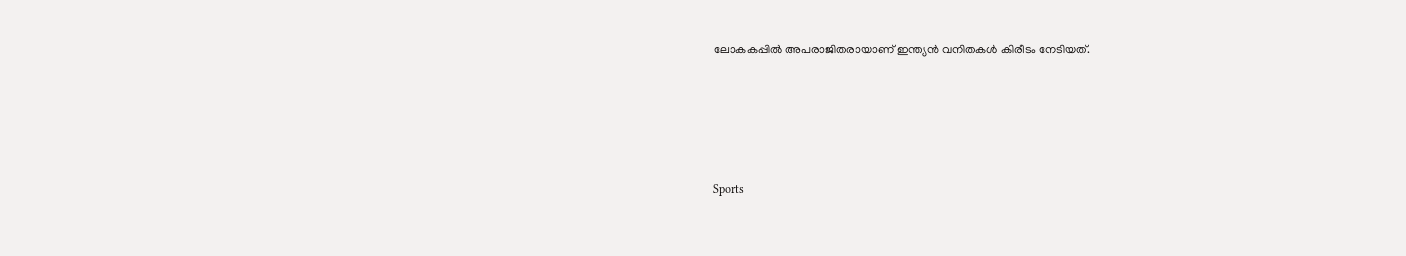ലോകകപ്പില്‍ അപരാജിതരായാണ് ഇന്ത്യൻ വനിതകള്‍ കിരീടം നേടിയത്.





Sports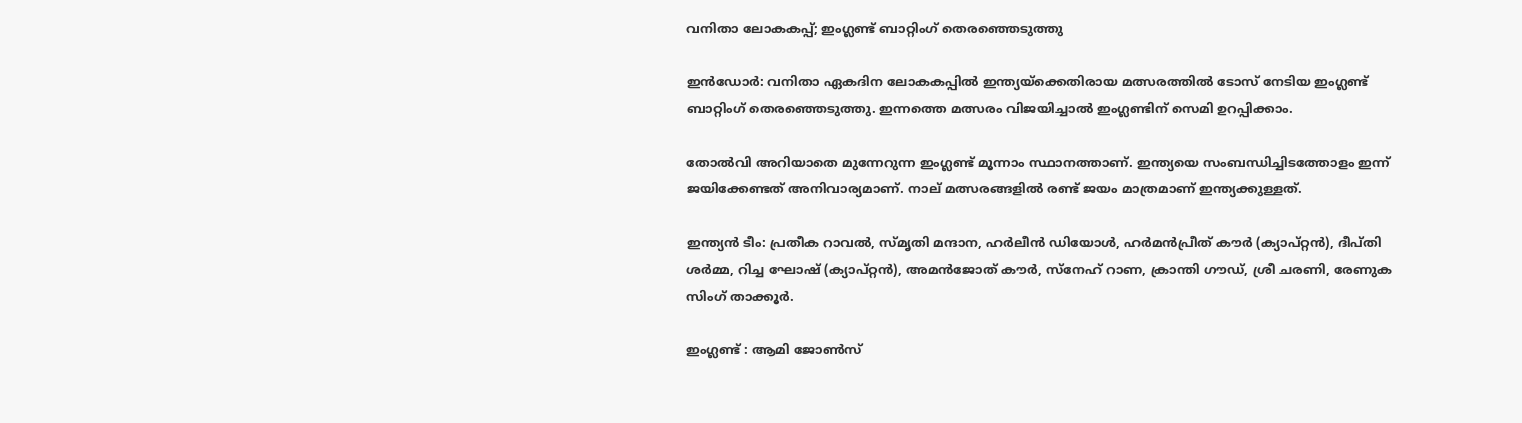വനിതാ ലോകകപ്പ്; ഇംഗ്ലണ്ട് ബാറ്റിംഗ് തെരഞ്ഞെടുത്തു

ഇന്‍ഡോര്‍: വനിതാ ഏകദിന ലോകകപ്പില്‍ ഇന്ത്യയ്ക്കെതിരായ മത്സരത്തിൽ ടോസ് നേടിയ ഇംഗ്ലണ്ട് ബാറ്റിംഗ് തെരഞ്ഞെടുത്തു. ഇന്നത്തെ മത്സരം വിജയിച്ചാൽ ഇംഗ്ലണ്ടിന് സെമി ഉറപ്പിക്കാം.

തോല്‍വി അറിയാതെ മുന്നേറുന്ന ഇംഗ്ലണ്ട് മൂന്നാം സ്ഥാനത്താണ്. ഇന്ത്യയെ സംബന്ധിച്ചിടത്തോളം ഇന്ന് ജയിക്കേണ്ടത് അനിവാര്യമാണ്. നാല് മത്സരങ്ങളില്‍ രണ്ട് ജയം മാത്രമാണ് ഇന്ത്യക്കുള്ളത്.

ഇന്ത്യന്‍ ടീം: പ്രതീക റാവല്‍, സ്മൃതി മന്ദാന, ഹര്‍ലീന്‍ ഡിയോള്‍, ഹര്‍മന്‍പ്രീത് കൗര്‍ (ക്യാപ്റ്റന്‍), ദീപ്തി ശര്‍മ്മ, റിച്ച ഘോഷ് (ക്യാപ്റ്റന്‍), അമന്‍ജോത് കൗര്‍, സ്‌നേഹ് റാണ, ക്രാന്തി ഗൗഡ്, ശ്രീ ചരണി, രേണുക സിംഗ് താക്കൂര്‍.

ഇംഗ്ലണ്ട് : ആമി ജോണ്‍സ്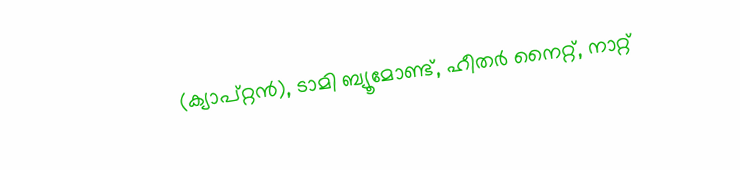(ക്യാപ്റ്റന്‍), ടാമി ബ്യൂമോണ്ട്, ഹീതര്‍ നൈറ്റ്, നാറ്റ്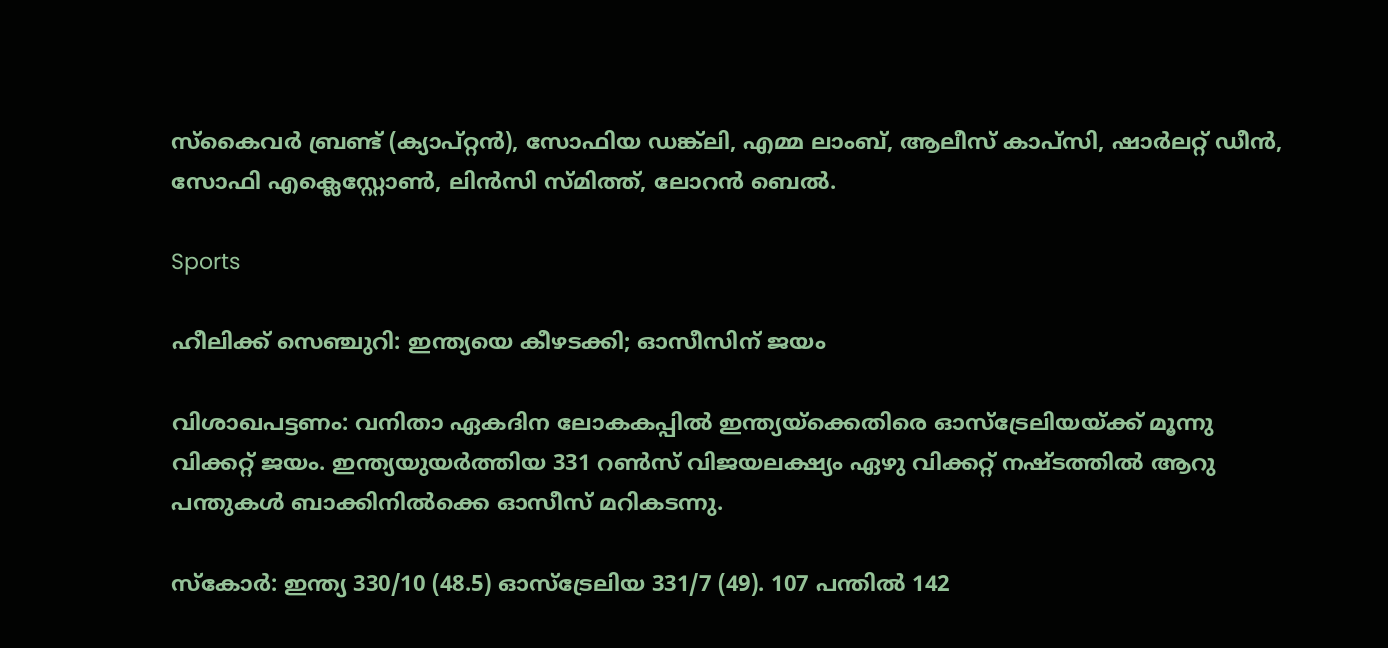സ്‌കൈവര്‍ ബ്രണ്ട് (ക്യാപ്റ്റന്‍), സോഫിയ ഡങ്ക്‌ലി, എമ്മ ലാംബ്, ആലീസ് കാപ്‌സി, ഷാര്‍ലറ്റ് ഡീന്‍, സോഫി എക്ലെസ്റ്റോണ്‍, ലിന്‍സി സ്മിത്ത്, ലോറന്‍ ബെല്‍.

Sports

ഹീലിക്ക് സെഞ്ചുറി: ഇന്ത്യയെ കീഴടക്കി; ഓസീസിന് ജയം

വിശാഖപട്ടണം: വനിതാ ഏകദിന ലോകകപ്പില്‍ ഇന്ത്യയ്ക്കെതിരെ ഓസ്ട്രേലിയയ്ക്ക് മൂന്നു വിക്കറ്റ് ജയം. ഇന്ത്യയുയർത്തിയ 331 റൺസ് വിജയലക്ഷ്യം ഏഴു വിക്കറ്റ് നഷ്‌ടത്തിൽ ആറു പന്തുകൾ ബാക്കിനിൽക്കെ ഓസീസ് മറികടന്നു.

സ്കോർ: ഇന്ത്യ 330/10 (48.5) ഓസ്ട്രേലിയ 331/7 (49). 107 പന്തില്‍ 142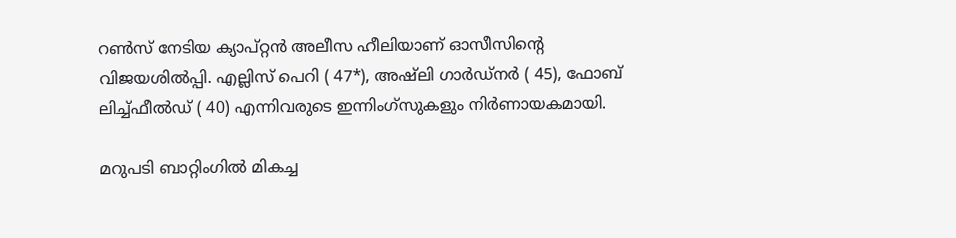റണ്‍സ് നേടിയ ക്യാപ്റ്റന്‍ അലീസ ഹീലിയാണ് ഓസീസിന്‍റെ വിജയശിൽപ്പി. എല്ലിസ് പെറി ( 47*), അഷ്‌ലി ഗാര്‍ഡ്‌നര്‍ ( 45), ഫോബ് ലിച്ച്ഫീല്‍ഡ് ( 40) എന്നിവരുടെ ഇന്നിംഗ്‌സുകളും നിര്‍ണായകമായി.

മറുപടി ബാറ്റിംഗില്‍ മികച്ച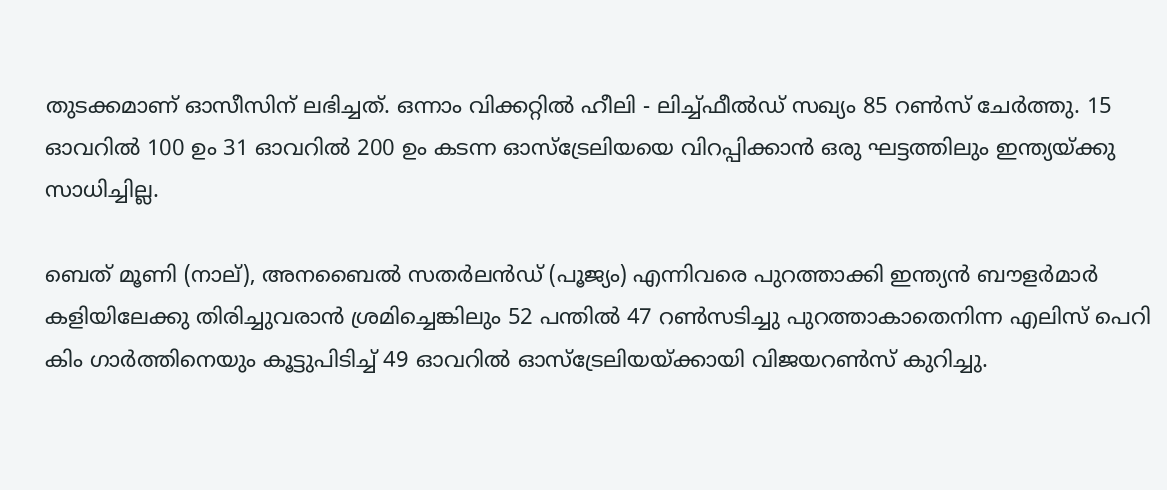തുടക്കമാണ് ഓസീസിന് ലഭിച്ചത്. ഒന്നാം വിക്കറ്റില്‍ ഹീലി - ലിച്ച്ഫീല്‍ഡ് സഖ്യം 85 റണ്‍സ് ചേര്‍ത്തു. 15 ഓവറിൽ 100 ഉം 31 ഓവറിൽ 200 ഉം കടന്ന ഓസ്ട്രേലിയയെ വിറപ്പിക്കാൻ ഒരു ഘട്ടത്തിലും ഇന്ത്യയ്ക്കു സാധിച്ചില്ല.

ബെത് മൂണി (നാല്), അനബൈൽ സതർലൻഡ് (പൂജ്യം) എന്നിവരെ പുറത്താക്കി ഇന്ത്യൻ ബൗളർമാർ കളിയിലേക്കു തിരിച്ചുവരാൻ ശ്രമിച്ചെങ്കിലും 52 പന്തിൽ 47 റൺസടിച്ചു പുറത്താകാതെനിന്ന എലിസ് പെറി കിം ഗാർത്തിനെയും കൂട്ടുപിടിച്ച് 49 ഓവറിൽ ഓസ്ട്രേലിയയ്ക്കായി വിജയറൺസ് കുറിച്ചു.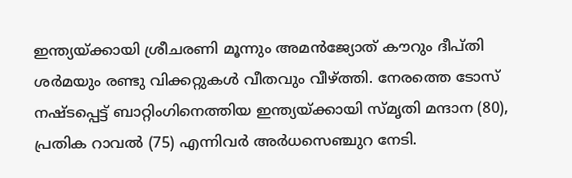ഇന്ത്യയ്ക്കായി ശ്രീചരണി മൂന്നും അമൻജ്യോത് കൗറും ദീപ്‌തി ശർമയും രണ്ടു വിക്കറ്റുകൾ വീതവും വീഴ്ത്തി. നേരത്തെ ടോസ് നഷ്ടപ്പെട്ട് ബാറ്റിംഗിനെത്തിയ ഇന്ത്യയ്ക്കായി സ്മൃതി മന്ദാന (80), പ്രതിക റാവല്‍ (75) എന്നിവർ അർധസെഞ്ചുറ നേടി.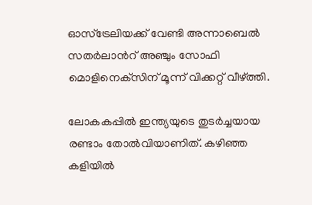ഓസ്‌ട്രേലിയക്ക് വേണ്ടി അന്നാബെല്‍ സതര്‍ലാന്‍റ് അഞ്ചും സോഫി മൊളിനെക്‌സിന് മൂന്ന് വിക്കറ്റ് വീഴ്ത്തി.

ലോകകപ്പില്‍ ഇന്ത്യയു‌ടെ തുടർച്ചയായ രണ്ടാം തോൽവിയാണിത്. കഴിഞ്ഞ കളിയിൽ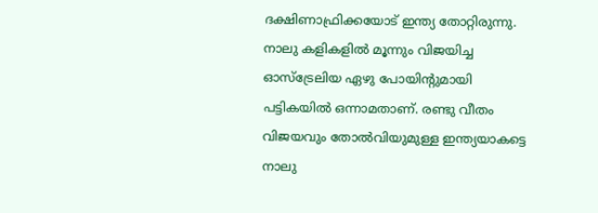ദക്ഷിണാഫ്രിക്കയോട് ഇന്ത്യ തോറ്റിരുന്നു. നാലു കളികളിൽ മൂന്നും വിജയിച്ച ഓസ്ട്രേലിയ ഏഴു പോയിന്‍റുമായി പട്ടികയിൽ ഒന്നാമതാണ്. രണ്ടു വീതം വിജയവും തോൽവിയുമുള്ള ഇന്ത്യയാകട്ടെ നാലു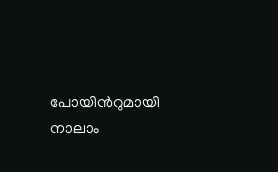പോയിന്‍റുമായി നാലാം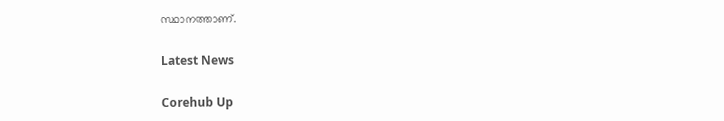സ്ഥാനത്താണ്.

Latest News

Corehub Up